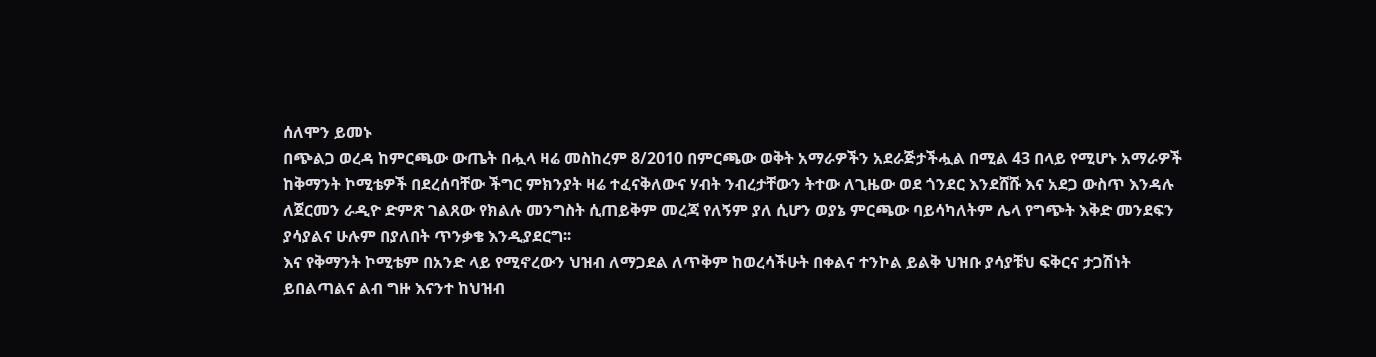ሰለሞን ይመኑ
በጭልጋ ወረዳ ከምርጫው ውጤት በሗላ ዛሬ መስከረም 8/2010 በምርጫው ወቅት አማራዎችን አደራጅታችሗል በሚል 43 በላይ የሚሆኑ አማራዎች ከቅማንት ኮሚቴዎች በደረሰባቸው ችግር ምክንያት ዛሬ ተፈናቅለውና ሃብት ንብረታቸውን ትተው ለጊዜው ወደ ጎንደር እንደሸሹ እና አደጋ ውስጥ እንዳሉ ለጀርመን ራዲዮ ድምጽ ገልጸው የክልሉ መንግስት ሲጠይቅም መረጃ የለኝም ያለ ሲሆን ወያኔ ምርጫው ባይሳካለትም ሌላ የግጭት እቅድ መንደፍን ያሳያልና ሁሉም በያለበት ጥንቃቄ እንዲያደርግ፡፡
እና የቅማንት ኮሚቴም በአንድ ላይ የሚኖረውን ህዝብ ለማጋደል ለጥቅም ከወረሳችሁት በቀልና ተንኮል ይልቅ ህዝቡ ያሳያቹህ ፍቅርና ታጋሽነት ይበልጣልና ልብ ግዙ እናንተ ከህዝብ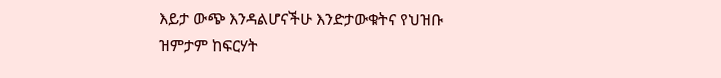እይታ ውጭ እንዳልሆናችሁ እንድታውቁትና የህዝቡ ዝምታም ከፍርሃት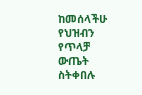ከመሰላችሁ የህዝብን የጥላቻ ውጤት ስትቀበሉ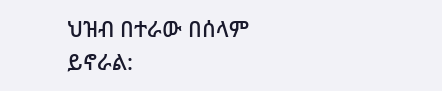ህዝብ በተራው በሰላም ይኖራል: